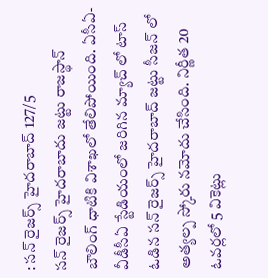: సన్ రైజర్స్ హైదరాబాద్ 127/5
సన్ రైజర్స్ హైదరాబాదు జట్టు రాజస్థాన్ బౌలింగ్ ధాటికి విశాఖలో తేలిపోయింది. ఏసీఏ-వీడీసీఏ స్టేడియంలో జరిగిన మ్యాచ్ లో టాస్ ఓడిన సన్ రైజర్స్ హైదరాబాద్ జట్టు సీజన్ లో అత్యల్ప స్కోరు నమోదు చేసింది. నిర్ణీత 20 ఓవర్లలో 5 వికెట్లు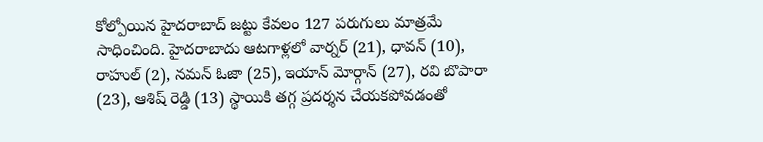కోల్పోయిన హైదరాబాద్ జట్టు కేవలం 127 పరుగులు మాత్రమే సాధించింది. హైదరాబాదు ఆటగాళ్లలో వార్నర్ (21), ధావన్ (10), రాహుల్ (2), నమన్ ఓజా (25), ఇయాన్ మోర్గాన్ (27), రవి బొపారా (23), ఆశిష్ రెడ్డి (13) స్థాయికి తగ్గ ప్రదర్శన చేయకపోవడంతో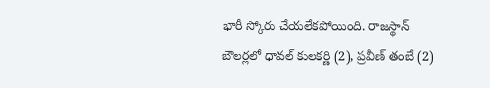భారీ స్కోరు చేయలేకపోయింది. రాజస్థాన్ బౌలర్లలో ధావల్ కులకర్ణి (2), ప్రవీణ్ తంబే (2)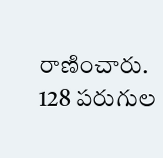రాణించారు. 128 పరుగుల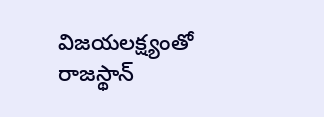విజయలక్ష్యంతో రాజస్థాన్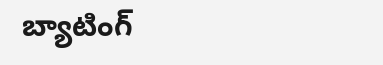బ్యాటింగ్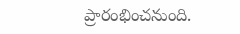ప్రారంభించనుంది.